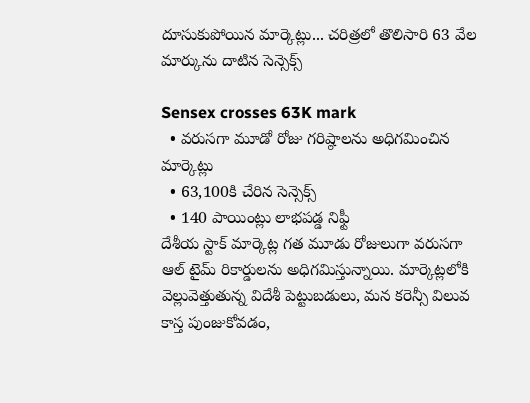దూసుకుపోయిన మార్కెట్లు... చరిత్రలో తొలిసారి 63 వేల మార్కును దాటిన సెన్సెక్స్

Sensex crosses 63K mark
  • వరుసగా మూడో రోజు గరిష్ఠాలను అధిగమించిన మార్కెట్లు
  • 63,100కి చేరిన సెన్సెక్స్
  • 140 పాయింట్లు లాభపడ్డ నిఫ్టీ
దేశీయ స్టాక్ మార్కెట్ల గత మూడు రోజులుగా వరుసగా ఆల్ టైమ్ రికార్డులను అధిగమిస్తున్నాయి. మార్కెట్లలోకి వెల్లువెత్తుతున్న విదేశీ పెట్టుబడులు, మన కరెన్సీ విలువ కాస్త పుంజుకోవడం,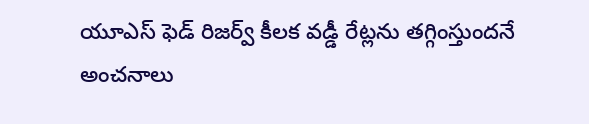యూఎస్ ఫెడ్ రిజర్వ్ కీలక వడ్డీ రేట్లను తగ్గింస్తుందనే అంచనాలు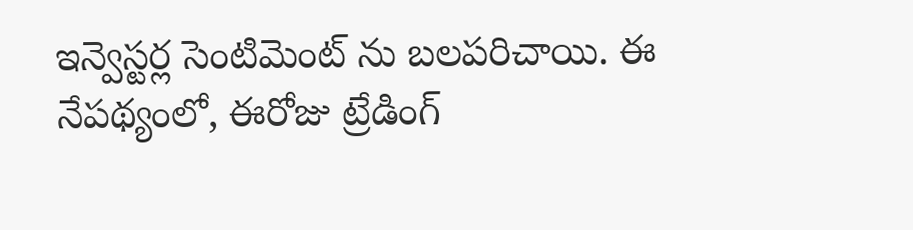ఇన్వెస్టర్ల సెంటిమెంట్ ను బలపరిచాయి. ఈ నేపథ్యంలో, ఈరోజు ట్రేడింగ్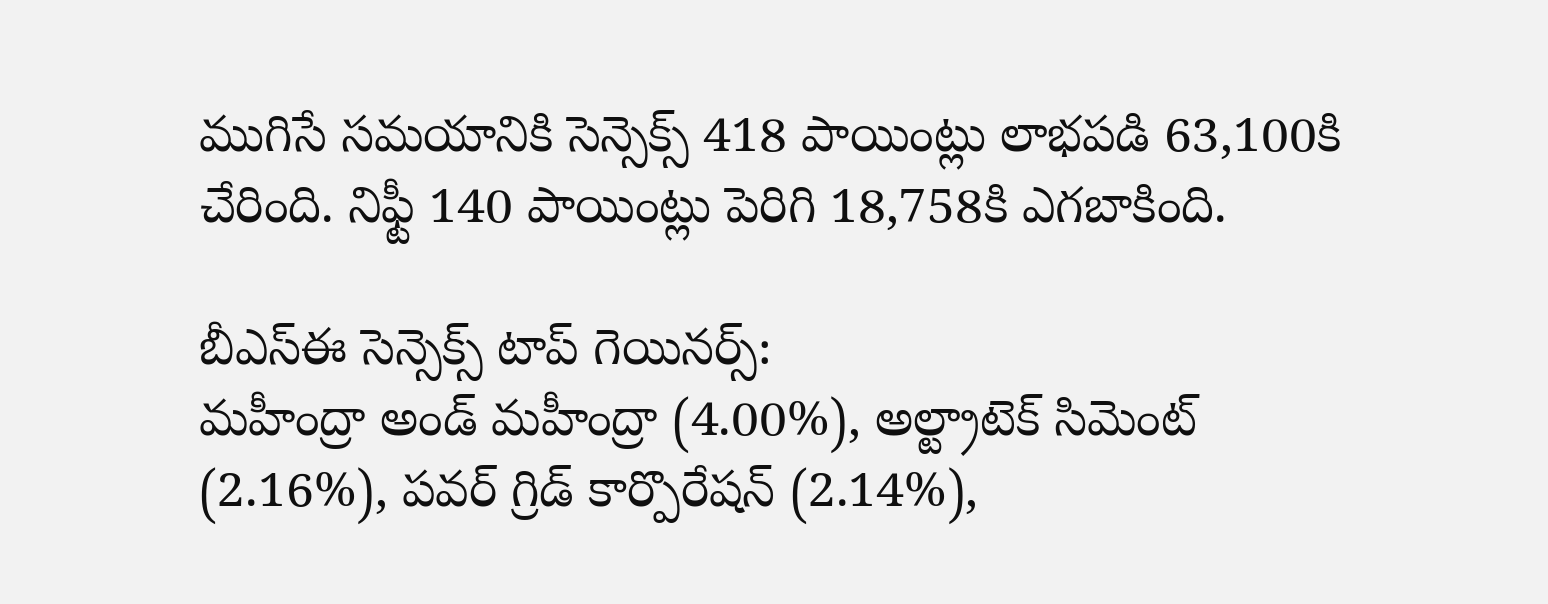ముగిసే సమయానికి సెన్సెక్స్ 418 పాయింట్లు లాభపడి 63,100కి చేరింది. నిఫ్టీ 140 పాయింట్లు పెరిగి 18,758కి ఎగబాకింది.

బీఎస్ఈ సెన్సెక్స్ టాప్ గెయినర్స్:
మహీంద్రా అండ్ మహీంద్రా (4.00%), అల్ట్రాటెక్ సిమెంట్ (2.16%), పవర్ గ్రిడ్ కార్పొరేషన్ (2.14%),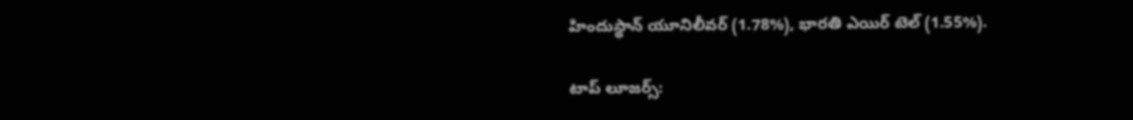హిందుస్థాన్ యూనిలీవర్ (1.78%), భారతి ఎయిర్ టెల్ (1.55%).

టాప్ లూజర్స్: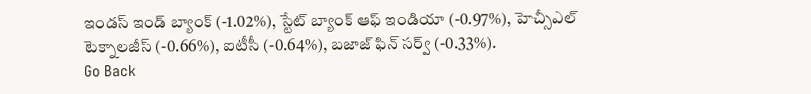ఇండస్ ఇండ్ బ్యాంక్ (-1.02%), స్టేట్ బ్యాంక్ ఆఫ్ ఇండియా (-0.97%), హెచ్సీఎల్ టెక్నాలజీస్ (-0.66%), ఐటీసీ (-0.64%), బజాజ్ ఫిన్ సర్వ్ (-0.33%).
Go Back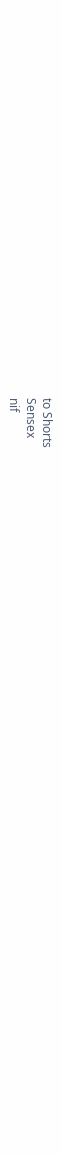to Shorts
Sensex
nif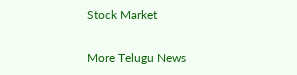Stock Market

More Telugu News